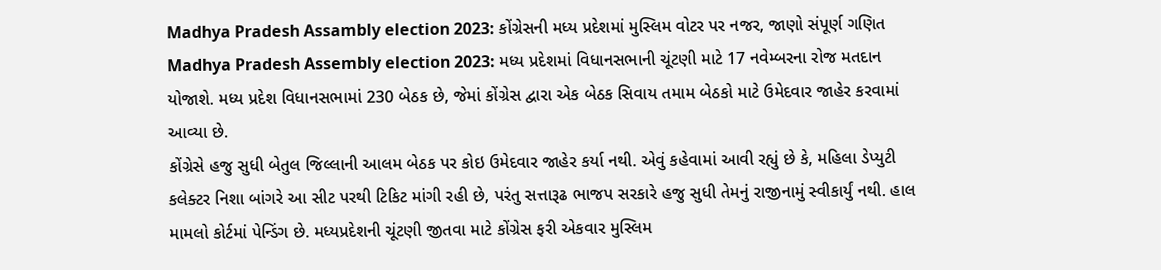Madhya Pradesh Assambly election 2023: કોંગ્રેસની મધ્ય પ્રદેશમાં મુસ્લિમ વોટર પર નજર, જાણો સંપૂર્ણ ગણિત
Madhya Pradesh Assembly election 2023: મધ્ય પ્રદેશમાં વિધાનસભાની ચૂંટણી માટે 17 નવેમ્બરના રોજ મતદાન યોજાશે. મધ્ય પ્રદેશ વિધાનસભામાં 230 બેઠક છે, જેમાં કોંગ્રેસ દ્વારા એક બેઠક સિવાય તમામ બેઠકો માટે ઉમેદવાર જાહેર કરવામાં આવ્યા છે.
કોંગ્રેસે હજુ સુધી બેતુલ જિલ્લાની આલમ બેઠક પર કોઇ ઉમેદવાર જાહેર કર્યા નથી. એવું કહેવામાં આવી રહ્યું છે કે, મહિલા ડેપ્યુટી કલેક્ટર નિશા બાંગરે આ સીટ પરથી ટિકિટ માંગી રહી છે, પરંતુ સત્તારૂઢ ભાજપ સરકારે હજુ સુધી તેમનું રાજીનામું સ્વીકાર્યું નથી. હાલ મામલો કોર્ટમાં પેન્ડિંગ છે. મધ્યપ્રદેશની ચૂંટણી જીતવા માટે કોંગ્રેસ ફરી એકવાર મુસ્લિમ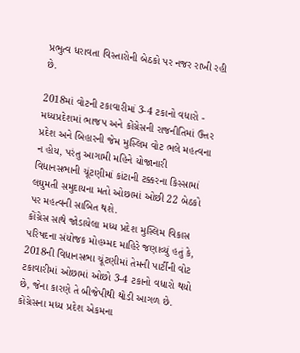પ્રભુત્વ ધરાવતા વિસ્તારોની બેઠકો પર નજર રાખી રહી છે.

2018માં વોટની ટકાવારીમાં 3-4 ટકાનો વધારો - મધ્યપ્રદેશમાં ભાજપ અને કોંગ્રેસની રાજનીતિમાં ઉત્તર પ્રદેશ અને બિહારની જેમ મુસ્લિમ વોટ ભલે મહત્વના ન હોય, પરંતુ આગામી મહિને યોજાનારી વિધાનસભાની ચૂંટણીમાં કાંટાની ટક્કરના કિસ્સામાં લઘુમતી સમુદાયના મતો ઓછામાં ઓછી 22 બેઠકો પર મહત્વની સાબિત થશે.
કોંગ્રેસ સાથે જોડાયેલા મધ્ય પ્રદેશ મુસ્લિમ વિકાસ પરિષદના સંયોજક મોહમ્મદ માહિરે જણાવ્યું હતું કે, 2018ની વિધાનસભા ચૂંટણીમાં તેમની પાર્ટીની વોટ ટકાવારીમાં ઓછામાં ઓછો 3-4 ટકાનો વધારો થયો છે, જેના કારણે તે બીજેપીથી થોડી આગળ છે.
કોંગ્રેસના મધ્ય પ્રદેશ એકમના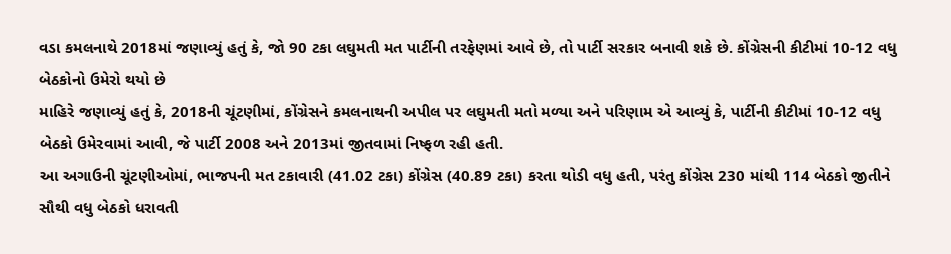વડા કમલનાથે 2018માં જણાવ્યું હતું કે, જો 90 ટકા લઘુમતી મત પાર્ટીની તરફેણમાં આવે છે, તો પાર્ટી સરકાર બનાવી શકે છે. કોંગ્રેસની કીટીમાં 10-12 વધુ બેઠકોનો ઉમેરો થયો છે
માહિરે જણાવ્યું હતું કે, 2018ની ચૂંટણીમાં, કોંગ્રેસને કમલનાથની અપીલ પર લઘુમતી મતો મળ્યા અને પરિણામ એ આવ્યું કે, પાર્ટીની કીટીમાં 10-12 વધુ બેઠકો ઉમેરવામાં આવી, જે પાર્ટી 2008 અને 2013માં જીતવામાં નિષ્ફળ રહી હતી.
આ અગાઉની ચૂંટણીઓમાં, ભાજપની મત ટકાવારી (41.02 ટકા) કોંગ્રેસ (40.89 ટકા) કરતા થોડી વધુ હતી, પરંતુ કોંગ્રેસ 230 માંથી 114 બેઠકો જીતીને સૌથી વધુ બેઠકો ધરાવતી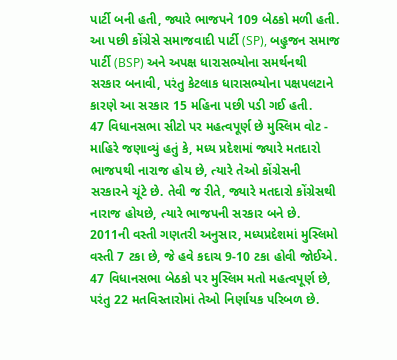પાર્ટી બની હતી, જ્યારે ભાજપને 109 બેઠકો મળી હતી.
આ પછી કોંગ્રેસે સમાજવાદી પાર્ટી (SP), બહુજન સમાજ પાર્ટી (BSP) અને અપક્ષ ધારાસભ્યોના સમર્થનથી સરકાર બનાવી, પરંતુ કેટલાક ધારાસભ્યોના પક્ષપલટાને કારણે આ સરકાર 15 મહિના પછી પડી ગઈ હતી.
47 વિધાનસભા સીટો પર મહત્વપૂર્ણ છે મુસ્લિમ વોટ - માહિરે જણાવ્યું હતું કે, મધ્ય પ્રદેશમાં જ્યારે મતદારો ભાજપથી નારાજ હોય છે, ત્યારે તેઓ કોંગ્રેસની સરકારને ચૂંટે છે. તેવી જ રીતે, જ્યારે મતદારો કોંગ્રેસથી નારાજ હોયછે, ત્યારે ભાજપની સરકાર બને છે.
2011ની વસ્તી ગણતરી અનુસાર, મધ્યપ્રદેશમાં મુસ્લિમો વસ્તી 7 ટકા છે, જે હવે કદાચ 9-10 ટકા હોવી જોઈએ. 47 વિધાનસભા બેઠકો પર મુસ્લિમ મતો મહત્વપૂર્ણ છે, પરંતુ 22 મતવિસ્તારોમાં તેઓ નિર્ણાયક પરિબળ છે.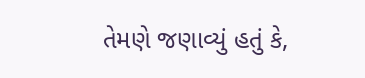તેમણે જણાવ્યું હતું કે,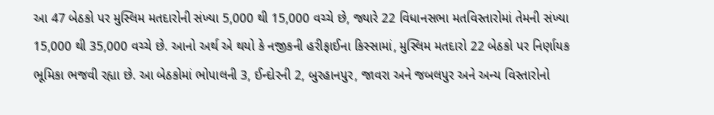આ 47 બેઠકો પર મુસ્લિમ મતદારોની સંખ્યા 5,000 થી 15,000 વચ્ચે છે, જ્યારે 22 વિધાનસભા મતવિસ્તારોમાં તેમની સંખ્યા 15,000 થી 35,000 વચ્ચે છે. આનો અર્થ એ થયો કે નજીકની હરીફાઈના કિસ્સામાં, મુસ્લિમ મતદારો 22 બેઠકો પર નિર્ણાયક ભૂમિકા ભજવી રહ્યા છે. આ બેઠકોમાં ભોપાલની 3, ઈન્દોરની 2, બુરહાનપુર, જાવરા અને જબલપુર અને અન્ય વિસ્તારોનો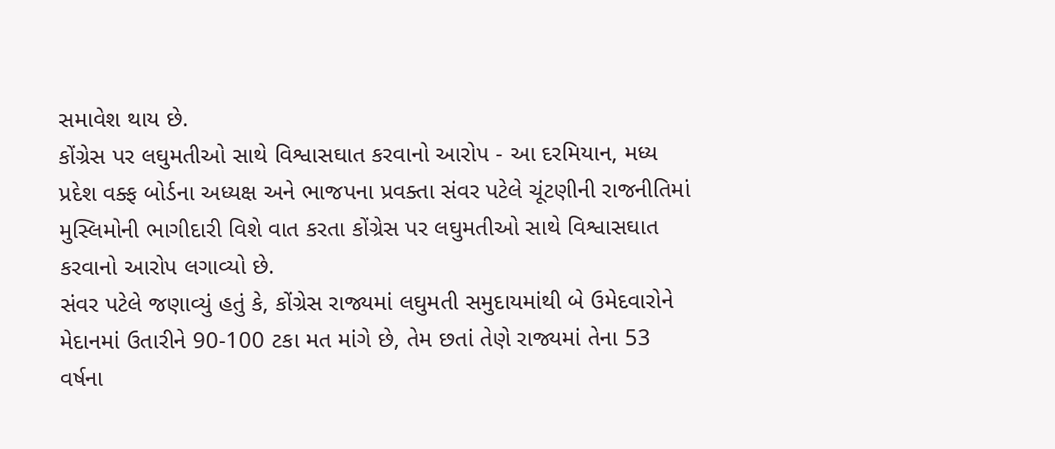સમાવેશ થાય છે.
કોંગ્રેસ પર લઘુમતીઓ સાથે વિશ્વાસઘાત કરવાનો આરોપ - આ દરમિયાન, મધ્ય પ્રદેશ વક્ફ બોર્ડના અધ્યક્ષ અને ભાજપના પ્રવક્તા સંવર પટેલે ચૂંટણીની રાજનીતિમાં મુસ્લિમોની ભાગીદારી વિશે વાત કરતા કોંગ્રેસ પર લઘુમતીઓ સાથે વિશ્વાસઘાત કરવાનો આરોપ લગાવ્યો છે.
સંવર પટેલે જણાવ્યું હતું કે, કોંગ્રેસ રાજ્યમાં લઘુમતી સમુદાયમાંથી બે ઉમેદવારોને મેદાનમાં ઉતારીને 90-100 ટકા મત માંગે છે, તેમ છતાં તેણે રાજ્યમાં તેના 53 વર્ષના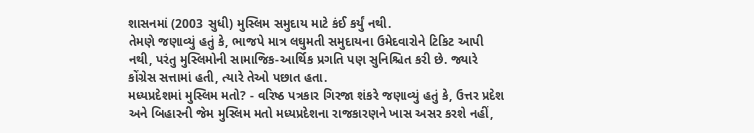શાસનમાં (2003 સુધી) મુસ્લિમ સમુદાય માટે કંઈ કર્યું નથી.
તેમણે જણાવ્યું હતું કે, ભાજપે માત્ર લઘુમતી સમુદાયના ઉમેદવારોને ટિકિટ આપી નથી, પરંતુ મુસ્લિમોની સામાજિક-આર્થિક પ્રગતિ પણ સુનિશ્ચિત કરી છે. જ્યારે કોંગ્રેસ સત્તામાં હતી, ત્યારે તેઓ પછાત હતા.
મધ્યપ્રદેશમાં મુસ્લિમ મતો? - વરિષ્ઠ પત્રકાર ગિરજા શંકરે જણાવ્યું હતું કે, ઉત્તર પ્રદેશ અને બિહારની જેમ મુસ્લિમ મતો મધ્યપ્રદેશના રાજકારણને ખાસ અસર કરશે નહીં,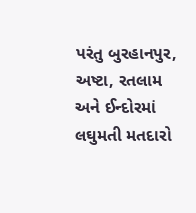પરંતુ બુરહાનપુર, અષ્ટા, રતલામ અને ઈન્દોરમાં લઘુમતી મતદારો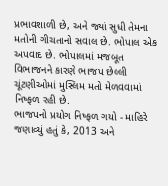પ્રભાવશાળી છે, અને જ્યાં સુધી તેમના મતોની ગીચતાનો સવાલ છે. ભોપાલ એક અપવાદ છે. ભોપાલમાં મજબૂત વિભાજનને કારણે ભાજપ છેલ્લી ચૂંટણીઓમાં મુસ્લિમ મતો મેળવવામાં નિષ્ફળ રહી છે.
ભાજપનો પ્રયોગ નિષ્ફળ ગયો - માહિરે જણાવ્યું હતું કે, 2013 અને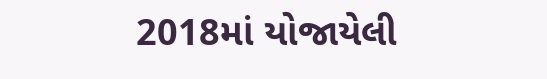2018માં યોજાયેલી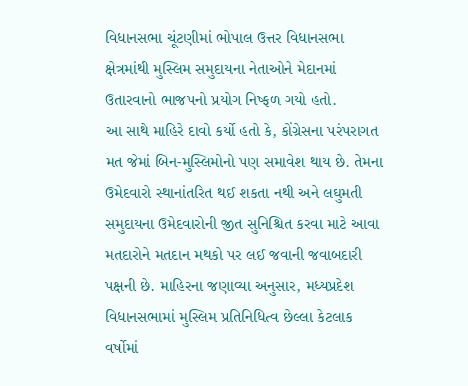વિધાનસભા ચૂંટણીમાં ભોપાલ ઉત્તર વિધાનસભા ક્ષેત્રમાંથી મુસ્લિમ સમુદાયના નેતાઓને મેદાનમાં ઉતારવાનો ભાજપનો પ્રયોગ નિષ્ફળ ગયો હતો.
આ સાથે માહિરે દાવો કર્યો હતો કે, કોંગ્રેસના પરંપરાગત મત જેમાં બિન-મુસ્લિમોનો પણ સમાવેશ થાય છે. તેમના ઉમેદવારો સ્થાનાંતરિત થઈ શકતા નથી અને લઘુમતી સમુદાયના ઉમેદવારોની જીત સુનિશ્ચિત કરવા માટે આવા મતદારોને મતદાન મથકો પર લઈ જવાની જવાબદારી પક્ષની છે. માહિરના જણાવ્યા અનુસાર, મધ્યપ્રદેશ વિધાનસભામાં મુસ્લિમ પ્રતિનિધિત્વ છેલ્લા કેટલાક વર્ષોમાં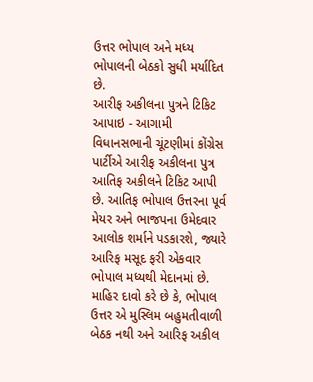ઉત્તર ભોપાલ અને મધ્ય ભોપાલની બેઠકો સુધી મર્યાદિત છે.
આરીફ અકીલના પુત્રને ટિકિટ આપાઇ - આગામી વિધાનસભાની ચૂંટણીમાં કોંગ્રેસ પાર્ટીએ આરીફ અકીલના પુત્ર આતિફ અકીલને ટિકિટ આપી છે. આતિફ ભોપાલ ઉત્તરના પૂર્વ મેયર અને ભાજપના ઉમેદવાર આલોક શર્માને પડકારશે, જ્યારે આરિફ મસૂદ ફરી એકવાર ભોપાલ મધ્યથી મેદાનમાં છે.
માહિર દાવો કરે છે કે, ભોપાલ ઉત્તર એ મુસ્લિમ બહુમતીવાળી બેઠક નથી અને આરિફ અકીલ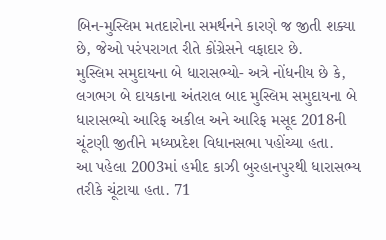બિન-મુસ્લિમ મતદારોના સમર્થનને કારણે જ જીતી શક્યા છે, જેઓ પરંપરાગત રીતે કોંગ્રેસને વફાદાર છે.
મુસ્લિમ સમુદાયના બે ધારાસભ્યો- અત્રે નોંધનીય છે કે, લગભગ બે દાયકાના અંતરાલ બાદ મુસ્લિમ સમુદાયના બે ધારાસભ્યો આરિફ અકીલ અને આરિફ મસૂદ 2018ની ચૂંટણી જીતીને મધ્યપ્રદેશ વિધાનસભા પહોંચ્યા હતા.
આ પહેલા 2003માં હમીદ કાઝી બુરહાનપુરથી ધારાસભ્ય તરીકે ચૂંટાયા હતા. 71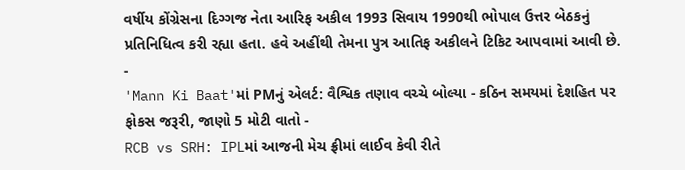વર્ષીય કોંગ્રેસના દિગ્ગજ નેતા આરિફ અકીલ 1993 સિવાય 1990થી ભોપાલ ઉત્તર બેઠકનું પ્રતિનિધિત્વ કરી રહ્યા હતા. હવે અહીંથી તેમના પુત્ર આતિફ અકીલને ટિકિટ આપવામાં આવી છે.
-
'Mann Ki Baat'માં PMનું એલર્ટ: વૈશ્વિક તણાવ વચ્ચે બોલ્યા - કઠિન સમયમાં દેશહિત પર ફોકસ જરૂરી, જાણો 5 મોટી વાતો -
RCB vs SRH: IPLમાં આજની મેચ ફ્રીમાં લાઈવ કેવી રીતે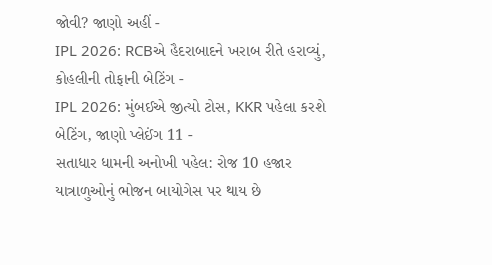જોવી? જાણો અહીં -
IPL 2026: RCBએ હૈદરાબાદને ખરાબ રીતે હરાવ્યું, કોહલીની તોફાની બેટિંગ -
IPL 2026: મુંબઈએ જીત્યો ટોસ, KKR પહેલા કરશે બેટિંગ, જાણો પ્લેઈંગ 11 -
સતાધાર ધામની અનોખી પહેલ: રોજ 10 હજાર યાત્રાળુઓનું ભોજન બાયોગેસ પર થાય છે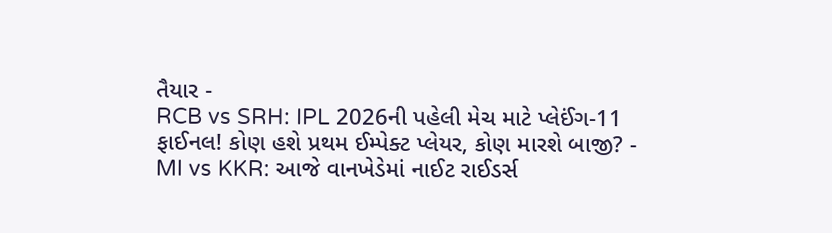તૈયાર -
RCB vs SRH: IPL 2026ની પહેલી મેચ માટે પ્લેઈંગ-11 ફાઈનલ! કોણ હશે પ્રથમ ઈમ્પેક્ટ પ્લેયર, કોણ મારશે બાજી? -
MI vs KKR: આજે વાનખેડેમાં નાઈટ રાઈડર્સ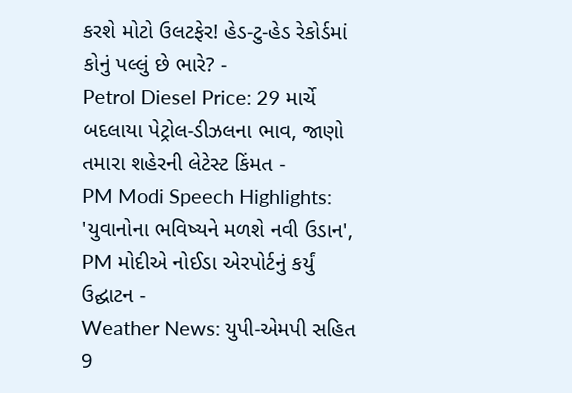કરશે મોટો ઉલટફેર! હેડ-ટુ-હેડ રેકોર્ડમાં કોનું પલ્લું છે ભારે? -
Petrol Diesel Price: 29 માર્ચે બદલાયા પેટ્રોલ-ડીઝલના ભાવ, જાણો તમારા શહેરની લેટેસ્ટ કિંમત -
PM Modi Speech Highlights: 'યુવાનોના ભવિષ્યને મળશે નવી ઉડાન', PM મોદીએ નોઈડા એરપોર્ટનું કર્યું ઉદ્ઘાટન -
Weather News: યુપી-એમપી સહિત 9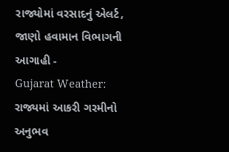રાજ્યોમાં વરસાદનું એલર્ટ, જાણો હવામાન વિભાગની આગાહી -
Gujarat Weather: રાજ્યમાં આકરી ગરમીનો અનુભવ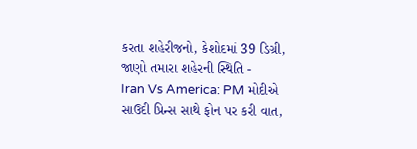કરતા શહેરીજનો, કેશોદમાં 39 ડિગ્રી, જાણો તમારા શહેરની સ્થિતિ -
Iran Vs America: PM મોદીએ સાઉદી પ્રિન્સ સાથે ફોન પર કરી વાત,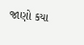જાણો કયા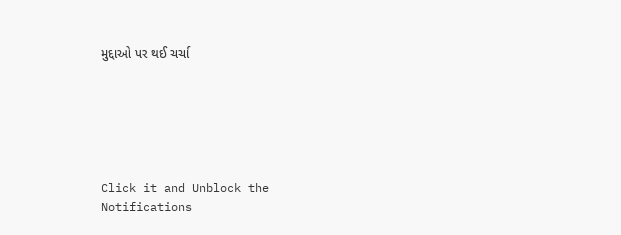મુદ્દાઓ પર થઈ ચર્ચા






Click it and Unblock the Notifications